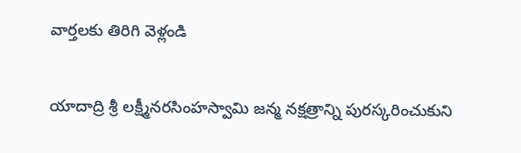వార్తలకు తిరిగి వెళ్లండి

యాదాద్రి శ్రీ లక్ష్మీనరసింహస్వామి జన్మ నక్షత్రాన్ని పురస్కరించుకుని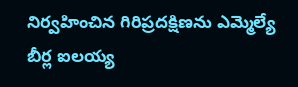నిర్వహించిన గిరిప్రదక్షిణను ఎమ్మెల్యే బీర్ల ఐలయ్య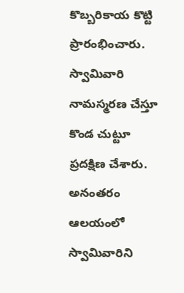కొబ్బరికాయ కొట్టి ప్రారంభించారు. స్వామివారి నామస్మరణ చేస్తూ కొండ చుట్టూ ప్రదక్షిణ చేశారు.
అనంతరం ఆలయంలో స్వామివారిని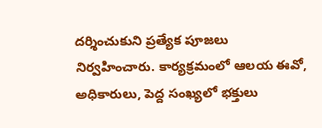దర్శించుకుని ప్రత్యేక పూజలు నిర్వహించారు. కార్యక్రమంలో ఆలయ ఈవో, అధికారులు, పెద్ద సంఖ్యలో భక్తులు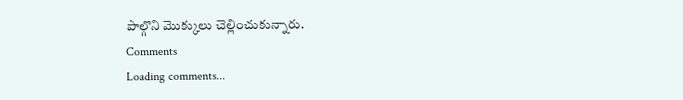పాల్గొని మొక్కులు చెల్లించుకున్నారు.
Comments
Loading comments...